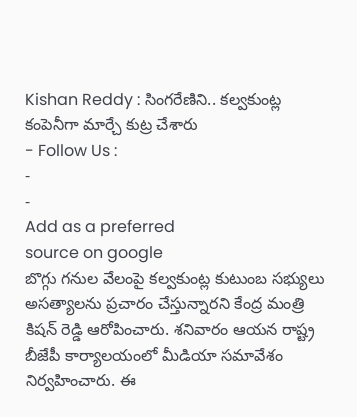Kishan Reddy : సింగరేణిని.. కల్వకుంట్ల కంపెనీగా మార్చే కుట్ర చేశారు
- Follow Us :
-
-
Add as a preferred
source on google
బొగ్గు గనుల వేలంపై కల్వకుంట్ల కుటుంబ సభ్యులు అసత్యాలను ప్రచారం చేస్తున్నారని కేంద్ర మంత్రి కిషన్ రెడ్డి ఆరోపించారు. శనివారం ఆయన రాష్ట్ర బీజేపీ కార్యాలయంలో మీడియా సమావేశం నిర్వహించారు. ఈ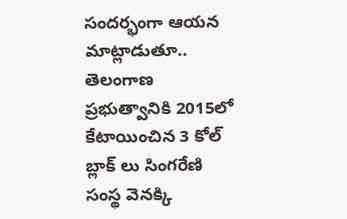సందర్భంగా ఆయన మాట్లాడుతూ.. తెలంగాణ ప్రభుత్వానికి 2015లో కేటాయించిన 3 కోల్ బ్లాక్ లు సింగరేణి సంస్థ వెనక్కి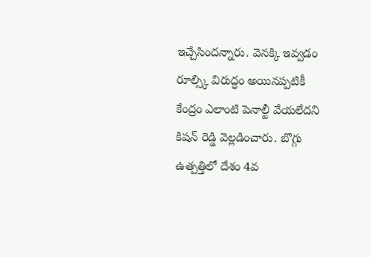ఇచ్చేసిందన్నారు. వెనక్కి ఇవ్వడం రూల్స్కి విరుద్ధం అయినప్పటికీ కేంద్రం ఎలాంటి పెనాల్టీ వేయలేదని కిషన్ రెడ్డి వెల్లడించారు. బొగ్గు ఉత్పత్తిలో దేశం 4వ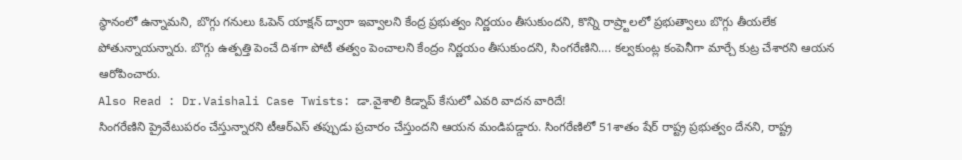స్థానంలో ఉన్నామని, బొగ్గు గనులు ఓపెన్ యాక్షన్ ద్వారా ఇవ్వాలని కేంద్ర ప్రభుత్వం నిర్ణయం తీసుకుందని, కొన్ని రాష్ర్టాలలో ప్రభుత్వాలు బొగ్గు తీయలేక పోతున్నాయన్నారు. బొగ్గు ఉత్పత్తి పెంచే దిశగా పోటీ తత్వం పెంచాలని కేంద్రం నిర్ణయం తీసుకుందని, సింగరేణిని…. కల్వకుంట్ల కంపెనీగా మార్చే కుట్ర చేశారని ఆయన ఆరోపించారు.
Also Read : Dr.Vaishali Case Twists: డా.వైశాలి కిడ్నాప్ కేసులో ఎవరి వాదన వారిదే!
సింగరేణిని ప్రైవేటుపరం చేస్తున్నారని టీఆర్ఎస్ తప్పుడు ప్రచారం చేస్తుందని ఆయన మండిపడ్డారు. సింగరేణిలో 51శాతం షేర్ రాష్ట్ర ప్రభుత్వం దేనని, రాష్ట్ర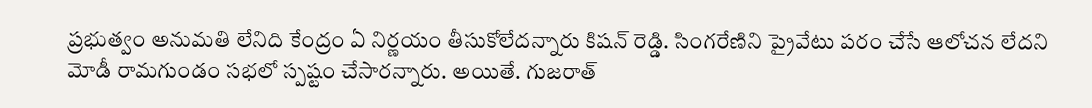ప్రభుత్వం అనుమతి లేనిది కేంద్రం ఏ నిర్ణయం తీసుకోలేదన్నారు కిషన్ రెడ్డి. సింగరేణిని ప్రైవేటు పరం చేసే ఆలోచన లేదని మోడీ రామగుండం సభలో స్పష్టం చేసారన్నారు. అయితే. గుజరాత్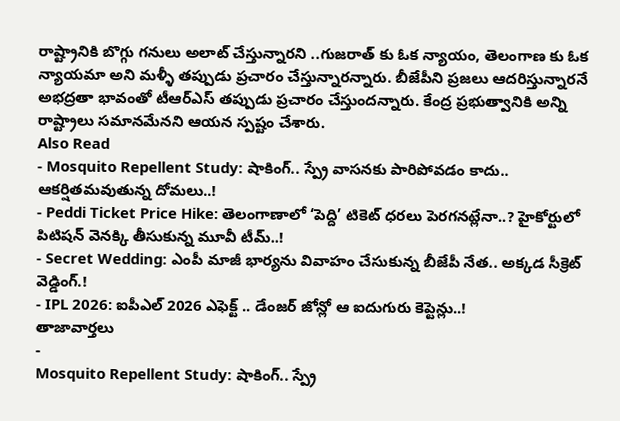రాష్ట్రానికి బొగ్గు గనులు అలాట్ చేస్తున్నారని ..గుజరాత్ కు ఓక న్యాయం, తెలంగాణ కు ఓక న్యాయమా అని మళ్ళీ తప్పుడు ప్రచారం చేస్తున్నారన్నారు. బీజేపీని ప్రజలు ఆదరిస్తున్నారనే అభద్రతా భావంతో టీఆర్ఎస్ తప్పుడు ప్రచారం చేస్తుందన్నారు. కేంద్ర ప్రభుత్వానికి అన్ని రాష్ట్రాలు సమానమేనని ఆయన స్పష్టం చేశారు.
Also Read
- Mosquito Repellent Study: షాకింగ్.. స్ప్రే వాసనకు పారిపోవడం కాదు.. ఆకర్షితమవుతున్న దోమలు..!
- Peddi Ticket Price Hike: తెలంగాణాలో ‘పెద్ది’ టికెట్ ధరలు పెరగనట్లేనా..? హైకోర్టులో పిటిషన్ వెనక్కి తీసుకున్న మూవీ టీమ్..!
- Secret Wedding: ఎంపీ మాజీ భార్యను వివాహం చేసుకున్న బీజేపీ నేత.. అక్కడ సీక్రెట్ వెడ్డింగ్.!
- IPL 2026: ఐపీఎల్ 2026 ఎఫెక్ట్ .. డేంజర్ జోన్లో ఆ ఐదుగురు కెప్టెన్లు..!
తాజావార్తలు
-
Mosquito Repellent Study: షాకింగ్.. స్ప్రే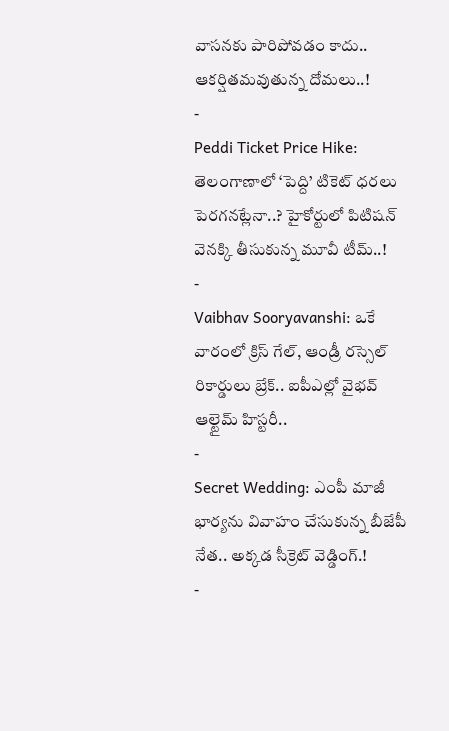వాసనకు పారిపోవడం కాదు.. ఆకర్షితమవుతున్న దోమలు..!
-
Peddi Ticket Price Hike: తెలంగాణాలో ‘పెద్ది’ టికెట్ ధరలు పెరగనట్లేనా..? హైకోర్టులో పిటిషన్ వెనక్కి తీసుకున్న మూవీ టీమ్..!
-
Vaibhav Sooryavanshi: ఒకే వారంలో క్రిస్ గేల్, ఆండ్రీ రస్సెల్ రికార్డులు బ్రేక్.. ఐపీఎల్లో వైభవ్ ఆల్టైమ్ హిస్టరీ..
-
Secret Wedding: ఎంపీ మాజీ భార్యను వివాహం చేసుకున్న బీజేపీ నేత.. అక్కడ సీక్రెట్ వెడ్డింగ్.!
-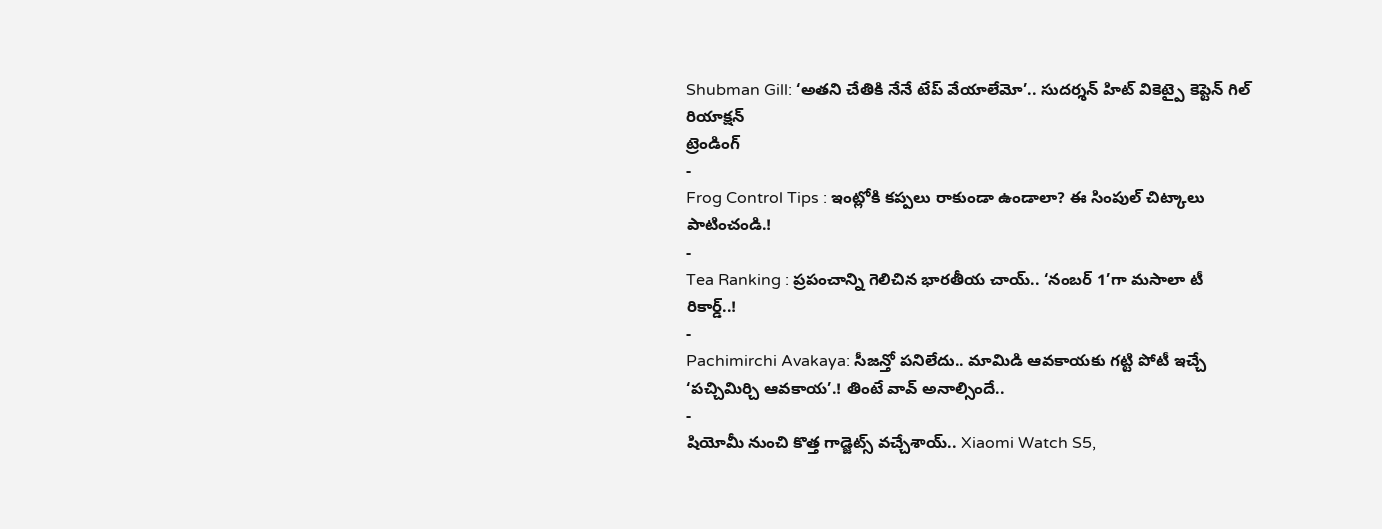Shubman Gill: ‘అతని చేతికి నేనే టేప్ వేయాలేమో’.. సుదర్శన్ హిట్ వికెట్పై కెప్టెన్ గిల్ రియాక్షన్
ట్రెండింగ్
-
Frog Control Tips : ఇంట్లోకి కప్పలు రాకుండా ఉండాలా? ఈ సింపుల్ చిట్కాలు పాటించండి.!
-
Tea Ranking : ప్రపంచాన్ని గెలిచిన భారతీయ చాయ్.. ‘నంబర్ 1’గా మసాలా టీ రికార్డ్..!
-
Pachimirchi Avakaya: సీజన్తో పనిలేదు.. మామిడి ఆవకాయకు గట్టి పోటీ ఇచ్చే ‘పచ్చిమిర్చి ఆవకాయ’.! తింటే వావ్ అనాల్సిందే..
-
షియోమీ నుంచి కొత్త గాడ్జెట్స్ వచ్చేశాయ్.. Xiaomi Watch S5,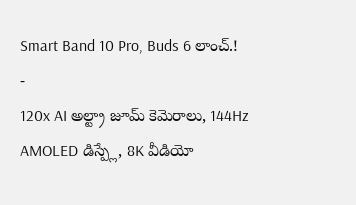Smart Band 10 Pro, Buds 6 లాంచ్.!
-
120x AI అల్ట్రా జూమ్ కెమెరాలు, 144Hz AMOLED డిస్ప్లే, 8K వీడియో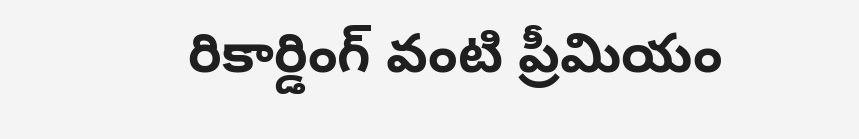రికార్డింగ్ వంటి ప్రీమియం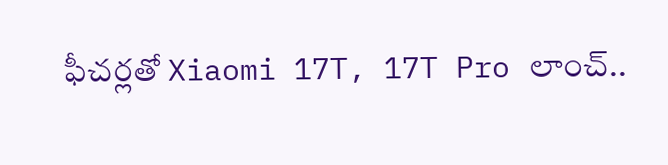ఫీచర్లతో Xiaomi 17T, 17T Pro లాంచ్..